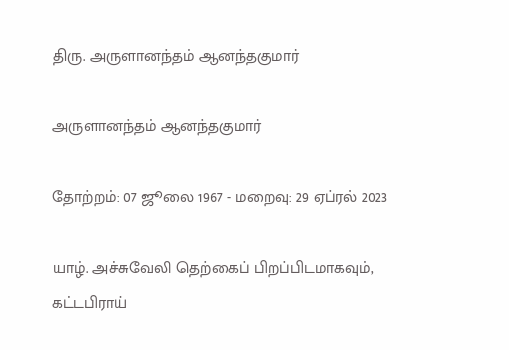திரு. அருளானந்தம் ஆனந்தகுமார்

அருளானந்தம் ஆனந்தகுமார்

தோற்றம்: 07 ஜூலை 1967 - மறைவு: 29 ஏப்ரல் 2023

யாழ். அச்சுவேலி தெற்கைப் பிறப்பிடமாகவும், கட்டபிராய்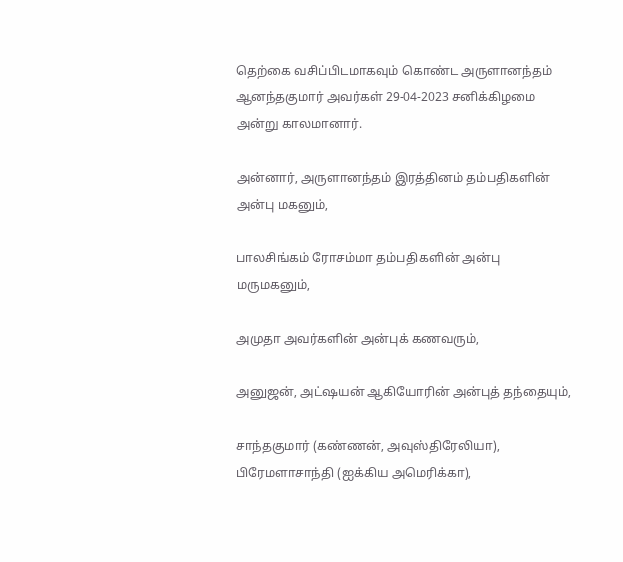தெற்கை வசிப்பிடமாகவும் கொண்ட அருளானந்தம் ஆனந்தகுமார் அவர்கள் 29-04-2023 சனிக்கிழமை அன்று காலமானார்.

அன்னார், அருளானந்தம் இரத்தினம் தம்பதிகளின் அன்பு மகனும்,

பாலசிங்கம் ரோசம்மா தம்பதிகளின் அன்பு மருமகனும்,

அமுதா அவர்களின் அன்புக் கணவரும்,

அனுஜன், அட்ஷயன் ஆகியோரின் அன்புத் தந்தையும்,

சாந்தகுமார் (கண்ணன், அவுஸ்திரேலியா), பிரேமளாசாந்தி (ஐக்கிய அமெரிக்கா),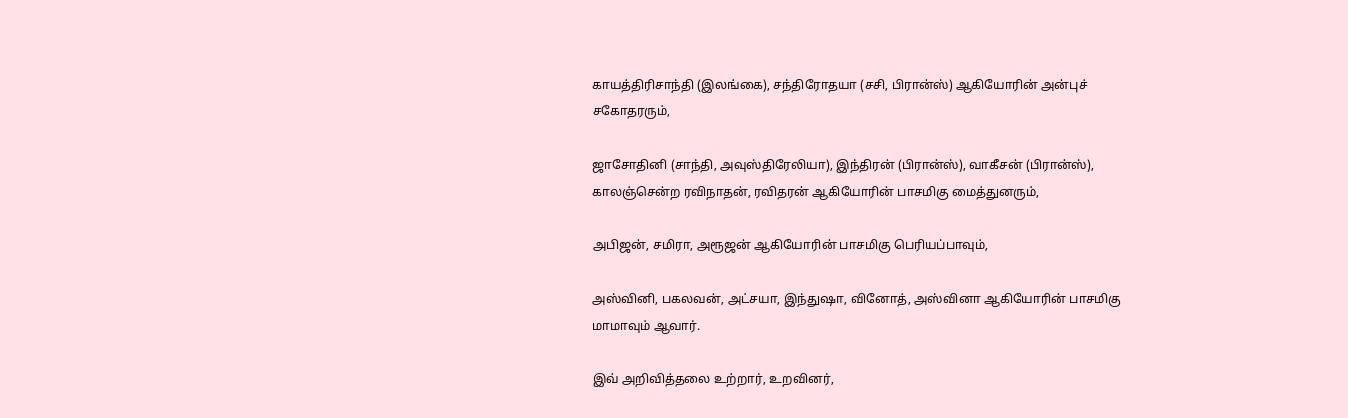காயத்திரிசாந்தி (இலங்கை), சந்திரோதயா (சசி, பிரான்ஸ்) ஆகியோரின் அன்புச் சகோதரரும்,

ஜாசோதினி (சாந்தி, அவுஸ்திரேலியா), இந்திரன் (பிரான்ஸ்), வாகீசன் (பிரான்ஸ்), காலஞ்சென்ற ரவிநாதன், ரவிதரன் ஆகியோரின் பாசமிகு மைத்துனரும்,

அபிஜன், சமிரா, அரூஜன் ஆகியோரின் பாசமிகு பெரியப்பாவும்,

அஸ்வினி, பகலவன், அட்சயா, இந்துஷா, வினோத், அஸ்வினா ஆகியோரின் பாசமிகு மாமாவும் ஆவார்.

இவ் அறிவித்தலை உற்றார், உறவினர்,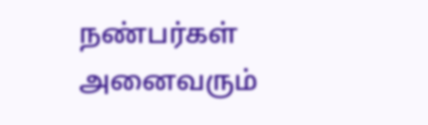நண்பர்கள் அனைவரும்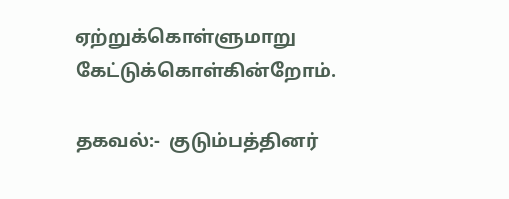ஏற்றுக்கொள்ளுமாறு கேட்டுக்கொள்கின்றோம்.

தகவல்:-  குடும்பத்தினர்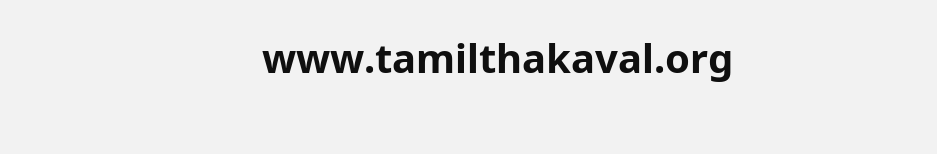www.tamilthakaval.org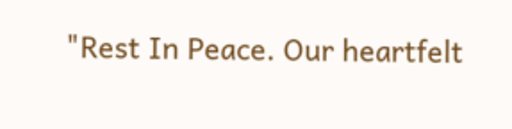"Rest In Peace. Our heartfelt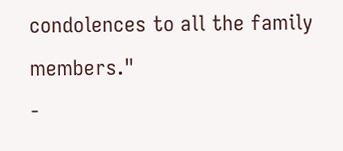condolences to all the family members."
-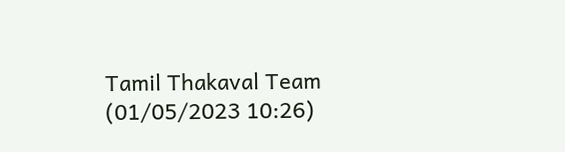Tamil Thakaval Team (01/05/2023 10:26)